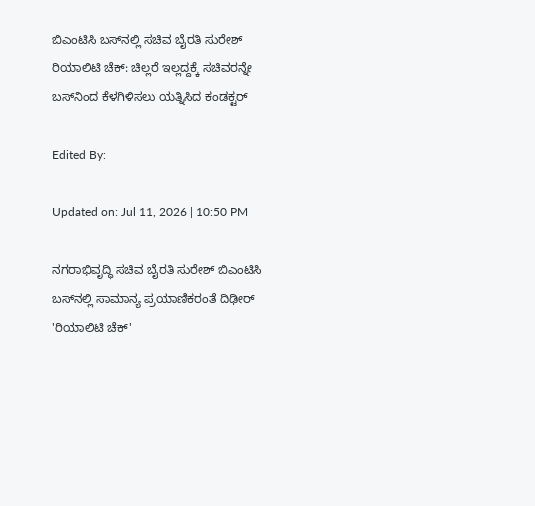ಬಿಎಂಟಿಸಿ ಬಸ್‌ನಲ್ಲಿ ಸಚಿವ ಬೈರತಿ ಸುರೇಶ್ ರಿಯಾಲಿಟಿ ಚೆಕ್: ಚಿಲ್ಲರೆ ಇಲ್ಲದ್ದಕ್ಕೆ ಸಚಿವರನ್ನೇ ಬಸ್‌ನಿಂದ ಕೆಳಗಿಳಿಸಲು ಯತ್ನಿಸಿದ ಕಂಡಕ್ಟರ್

Edited By:

Updated on: Jul 11, 2026 | 10:50 PM

ನಗರಾಭಿವೃದ್ಧಿ ಸಚಿವ ಬೈರತಿ ಸುರೇಶ್ ಬಿಎಂಟಿಸಿ ಬಸ್‌ನಲ್ಲಿ ಸಾಮಾನ್ಯ ಪ್ರಯಾಣಿಕರಂತೆ ದಿಢೀರ್ 'ರಿಯಾಲಿಟಿ ಚೆಕ್'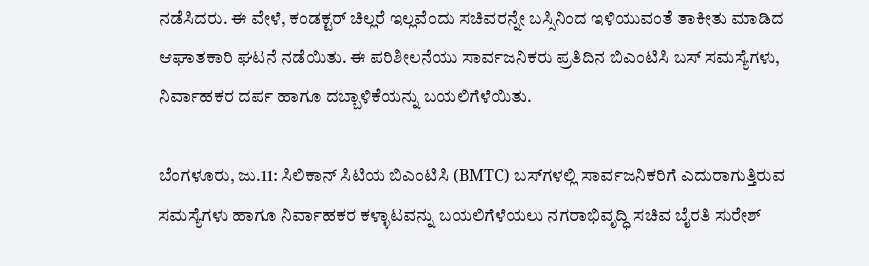ನಡೆಸಿದರು. ಈ ವೇಳೆ, ಕಂಡಕ್ಟರ್ ಚಿಲ್ಲರೆ ಇಲ್ಲವೆಂದು ಸಚಿವರನ್ನೇ ಬಸ್ಸಿನಿಂದ ಇಳಿಯುವಂತೆ ತಾಕೀತು ಮಾಡಿದ ಆಘಾತಕಾರಿ ಘಟನೆ ನಡೆಯಿತು. ಈ ಪರಿಶೀಲನೆಯು ಸಾರ್ವಜನಿಕರು ಪ್ರತಿದಿನ ಬಿಎಂಟಿಸಿ ಬಸ್ ಸಮಸ್ಯೆಗಳು, ನಿರ್ವಾಹಕರ ದರ್ಪ ಹಾಗೂ ದಬ್ಬಾಳಿಕೆಯನ್ನು ಬಯಲಿಗೆಳೆಯಿತು.

ಬೆಂಗಳೂರು, ಜು.11: ಸಿಲಿಕಾನ್ ಸಿಟಿಯ ಬಿಎಂಟಿಸಿ (BMTC) ಬಸ್‌ಗಳಲ್ಲಿ ಸಾರ್ವಜನಿಕರಿಗೆ ಎದುರಾಗುತ್ತಿರುವ ಸಮಸ್ಯೆಗಳು ಹಾಗೂ ನಿರ್ವಾಹಕರ ಕಳ್ಳಾಟವನ್ನು ಬಯಲಿಗೆಳೆಯಲು ನಗರಾಭಿವೃದ್ಧಿ ಸಚಿವ ಬೈರತಿ ಸುರೇಶ್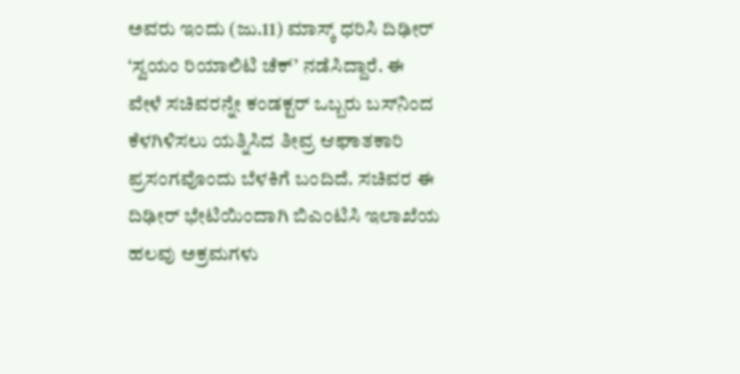ಅವರು ಇಂದು (ಜು.11) ಮಾಸ್ಕ್ ಧರಿಸಿ ದಿಢೀರ್ ‘ಸ್ವಯಂ ರಿಯಾಲಿಟಿ ಚೆಕ್’ ನಡೆಸಿದ್ದಾರೆ. ಈ ವೇಳೆ ಸಚಿವರನ್ನೇ ಕಂಡಕ್ಟರ್ ಒಬ್ಬರು ಬಸ್‌ನಿಂದ ಕೆಳಗಿಳಿಸಲು ಯತ್ನಿಸಿದ ತೀವ್ರ ಆಘಾತಕಾರಿ ಪ್ರಸಂಗವೊಂದು ಬೆಳಕಿಗೆ ಬಂದಿದೆ. ಸಚಿವರ ಈ ದಿಢೀರ್ ಭೇಟಿಯಿಂದಾಗಿ ಬಿಎಂಟಿಸಿ ಇಲಾಖೆಯ ಹಲವು ಅಕ್ರಮಗಳು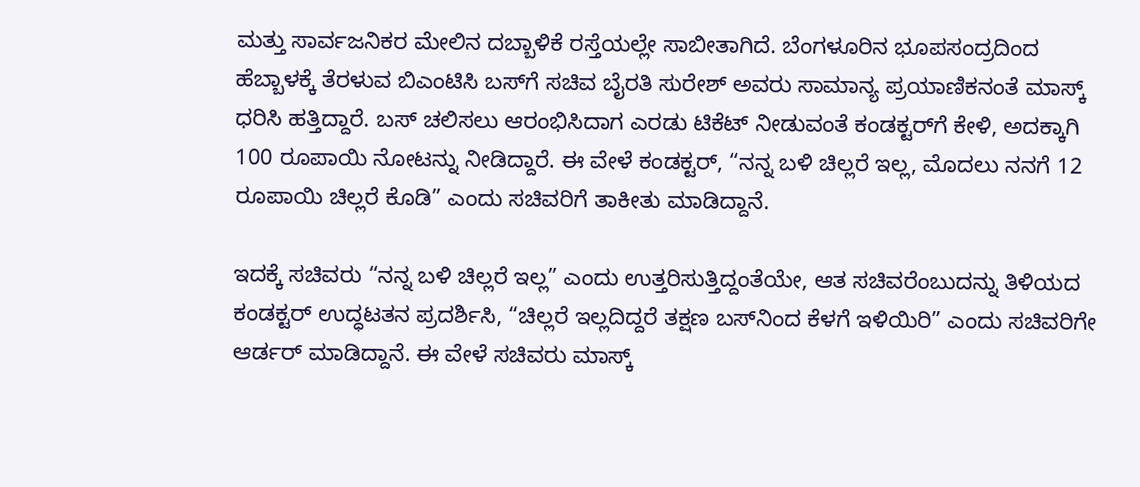ಮತ್ತು ಸಾರ್ವಜನಿಕರ ಮೇಲಿನ ದಬ್ಬಾಳಿಕೆ ರಸ್ತೆಯಲ್ಲೇ ಸಾಬೀತಾಗಿದೆ. ಬೆಂಗಳೂರಿನ ಭೂಪಸಂದ್ರದಿಂದ ಹೆಬ್ಬಾಳಕ್ಕೆ ತೆರಳುವ ಬಿಎಂಟಿಸಿ ಬಸ್‌ಗೆ ಸಚಿವ ಬೈರತಿ ಸುರೇಶ್ ಅವರು ಸಾಮಾನ್ಯ ಪ್ರಯಾಣಿಕನಂತೆ ಮಾಸ್ಕ್ ಧರಿಸಿ ಹತ್ತಿದ್ದಾರೆ. ಬಸ್ ಚಲಿಸಲು ಆರಂಭಿಸಿದಾಗ ಎರಡು ಟಿಕೆಟ್ ನೀಡುವಂತೆ ಕಂಡಕ್ಟರ್‌ಗೆ ಕೇಳಿ, ಅದಕ್ಕಾಗಿ 100 ರೂಪಾಯಿ ನೋಟನ್ನು ನೀಡಿದ್ದಾರೆ. ಈ ವೇಳೆ ಕಂಡಕ್ಟರ್, “ನನ್ನ ಬಳಿ ಚಿಲ್ಲರೆ ಇಲ್ಲ, ಮೊದಲು ನನಗೆ 12 ರೂಪಾಯಿ ಚಿಲ್ಲರೆ ಕೊಡಿ” ಎಂದು ಸಚಿವರಿಗೆ ತಾಕೀತು ಮಾಡಿದ್ದಾನೆ.

ಇದಕ್ಕೆ ಸಚಿವರು “ನನ್ನ ಬಳಿ ಚಿಲ್ಲರೆ ಇಲ್ಲ” ಎಂದು ಉತ್ತರಿಸುತ್ತಿದ್ದಂತೆಯೇ, ಆತ ಸಚಿವರೆಂಬುದನ್ನು ತಿಳಿಯದ ಕಂಡಕ್ಟರ್ ಉದ್ಧಟತನ ಪ್ರದರ್ಶಿಸಿ, “ಚಿಲ್ಲರೆ ಇಲ್ಲದಿದ್ದರೆ ತಕ್ಷಣ ಬಸ್‌ನಿಂದ ಕೆಳಗೆ ಇಳಿಯಿರಿ” ಎಂದು ಸಚಿವರಿಗೇ ಆರ್ಡರ್ ಮಾಡಿದ್ದಾನೆ. ಈ ವೇಳೆ ಸಚಿವರು ಮಾಸ್ಕ್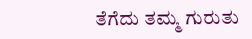ತೆಗೆದು ತಮ್ಮ ಗುರುತು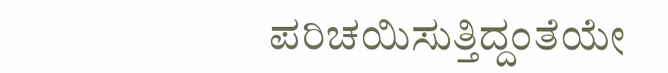ಪರಿಚಯಿಸುತ್ತಿದ್ದಂತೆಯೇ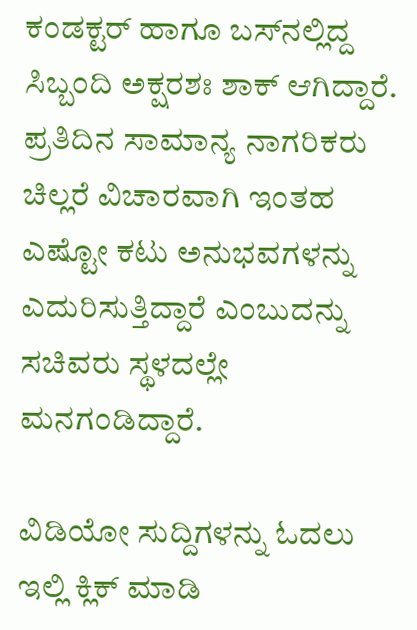ಕಂಡಕ್ಟರ್ ಹಾಗೂ ಬಸ್‌ನಲ್ಲಿದ್ದ ಸಿಬ್ಬಂದಿ ಅಕ್ಷರಶಃ ಶಾಕ್ ಆಗಿದ್ದಾರೆ. ಪ್ರತಿದಿನ ಸಾಮಾನ್ಯ ನಾಗರಿಕರು ಚಿಲ್ಲರೆ ವಿಚಾರವಾಗಿ ಇಂತಹ ಎಷ್ಟೋ ಕಟು ಅನುಭವಗಳನ್ನು ಎದುರಿಸುತ್ತಿದ್ದಾರೆ ಎಂಬುದನ್ನು ಸಚಿವರು ಸ್ಥಳದಲ್ಲೇ ಮನಗಂಡಿದ್ದಾರೆ.

ವಿಡಿಯೋ ಸುದ್ದಿಗಳನ್ನು ಓದಲು ಇಲ್ಲಿ ಕ್ಲಿಕ್ ಮಾಡಿ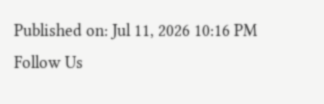Published on: Jul 11, 2026 10:16 PM
Follow Us